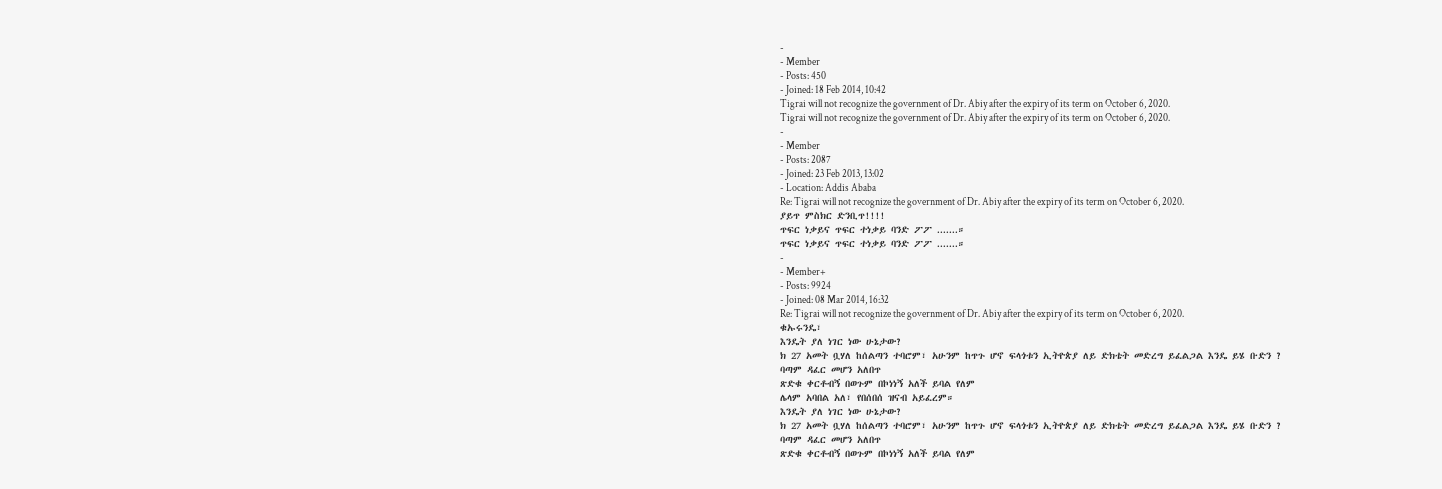-
- Member
- Posts: 450
- Joined: 18 Feb 2014, 10:42
Tigrai will not recognize the government of Dr. Abiy after the expiry of its term on October 6, 2020.
Tigrai will not recognize the government of Dr. Abiy after the expiry of its term on October 6, 2020.
-
- Member
- Posts: 2087
- Joined: 23 Feb 2013, 13:02
- Location: Addis Ababa
Re: Tigrai will not recognize the government of Dr. Abiy after the expiry of its term on October 6, 2020.
ያይጥ ምስክር ድንቢጥ!!!!
ጥፍር ነቃይና ጥፍር ተነቃይ ባንድ ፖፖ .......።
ጥፍር ነቃይና ጥፍር ተነቃይ ባንድ ፖፖ .......።
-
- Member+
- Posts: 9924
- Joined: 08 Mar 2014, 16:32
Re: Tigrai will not recognize the government of Dr. Abiy after the expiry of its term on October 6, 2020.
ቁኡሩንዴ፣
እንዴት ያለ ነገር ነው ሁኔታው?
ክ 27 አመት ቧሃለ ከሰልጣን ተባሮም፣ አሁንም ከጥጉ ሆኖ ፍላጎቱን ኢትዮጵያ ለይ ድክቴት መድረግ ይፈልጋል እንዴ ይሄ ቡድን ?
ባጣም ዳፈር መሆን አለበጥ
ጽድቁ ቀርቶብኝ በወጉም በኮነነኝ አለች ይባል የለም
ሌላም አባበል አለ፣ የበሰበሰ ዝናብ አይፈረም።
እንዴት ያለ ነገር ነው ሁኔታው?
ክ 27 አመት ቧሃለ ከሰልጣን ተባሮም፣ አሁንም ከጥጉ ሆኖ ፍላጎቱን ኢትዮጵያ ለይ ድክቴት መድረግ ይፈልጋል እንዴ ይሄ ቡድን ?
ባጣም ዳፈር መሆን አለበጥ
ጽድቁ ቀርቶብኝ በወጉም በኮነነኝ አለች ይባል የለም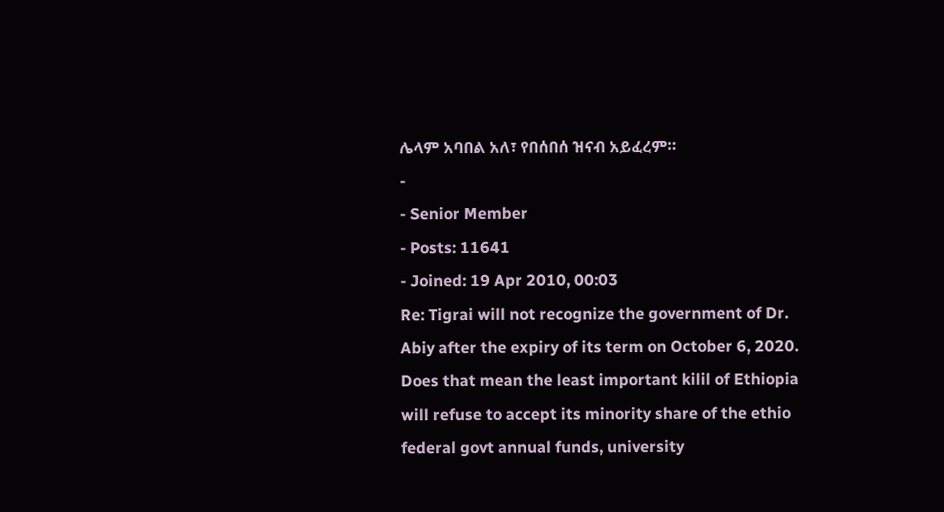ሌላም አባበል አለ፣ የበሰበሰ ዝናብ አይፈረም።
-
- Senior Member
- Posts: 11641
- Joined: 19 Apr 2010, 00:03
Re: Tigrai will not recognize the government of Dr. Abiy after the expiry of its term on October 6, 2020.
Does that mean the least important kilil of Ethiopia will refuse to accept its minority share of the ethio federal govt annual funds, university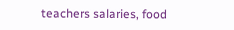teachers salaries, food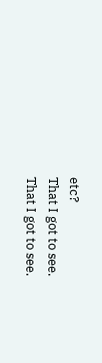etc?
That I got to see.
That I got to see.